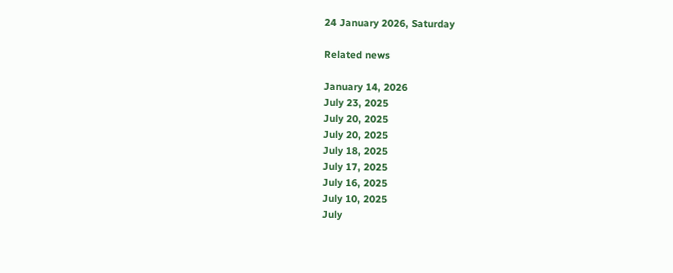24 January 2026, Saturday

Related news

January 14, 2026
July 23, 2025
July 20, 2025
July 20, 2025
July 18, 2025
July 17, 2025
July 16, 2025
July 10, 2025
July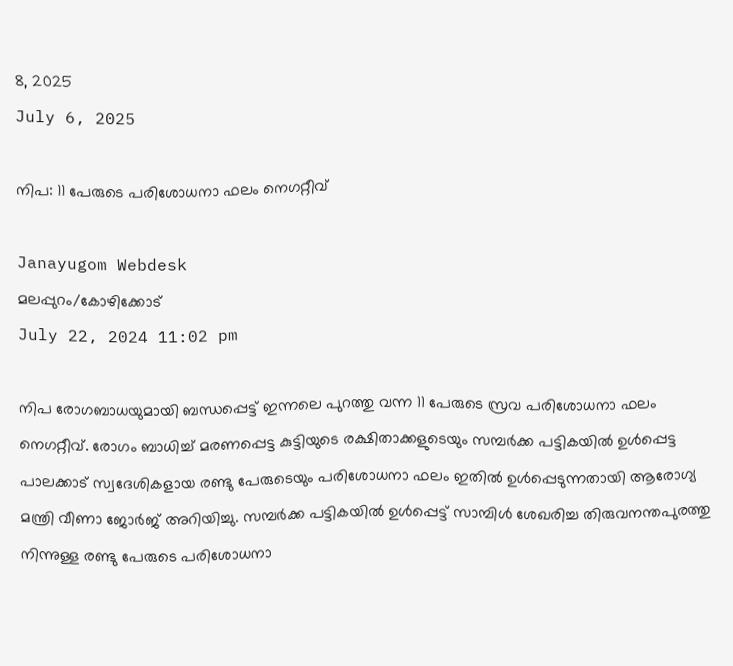8, 2025
July 6, 2025

നിപ: 11 പേരുടെ പരിശോധനാ ഫലം നെഗറ്റീവ്

Janayugom Webdesk
മലപ്പുറം/കോഴിക്കോട്
July 22, 2024 11:02 pm

നിപ രോഗബാധയുമായി ബന്ധപ്പെട്ട് ഇന്നലെ പുറത്തു വന്ന 11 പേരുടെ സ്രവ പരിശോധനാ ഫലം നെഗറ്റീവ്. രോഗം ബാധിച്ച് മരണപ്പെട്ട കുട്ടിയുടെ രക്ഷിതാക്കളുടെയും സമ്പർക്ക പട്ടികയിൽ ഉൾപ്പെട്ട പാലക്കാട് സ്വദേശികളായ രണ്ടു പേരുടെയും പരിശോധനാ ഫലം ഇതിൽ ഉൾപ്പെടുന്നതായി ആരോഗ്യ മന്ത്രി വീണാ ജോര്‍ജ് അറിയിച്ചു. സമ്പർക്ക പട്ടികയിൽ ഉൾപ്പെട്ട് സാമ്പിൾ ശേഖരിച്ച തിരുവനന്തപുരത്തു നിന്നുള്ള രണ്ടു പേരുടെ പരിശോധനാ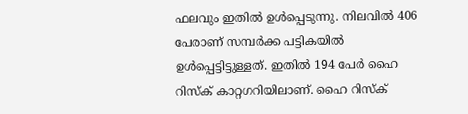ഫലവും ഇതില്‍ ഉള്‍പ്പെടുന്നു. നിലവിൽ 406 പേരാണ് സമ്പർക്ക പട്ടികയിൽ ഉൾപ്പെട്ടിട്ടുള്ളത്. ഇതിൽ 194 പേർ ഹൈ റിസ്ക് കാറ്റഗറിയിലാണ്. ഹൈ റിസ്ക്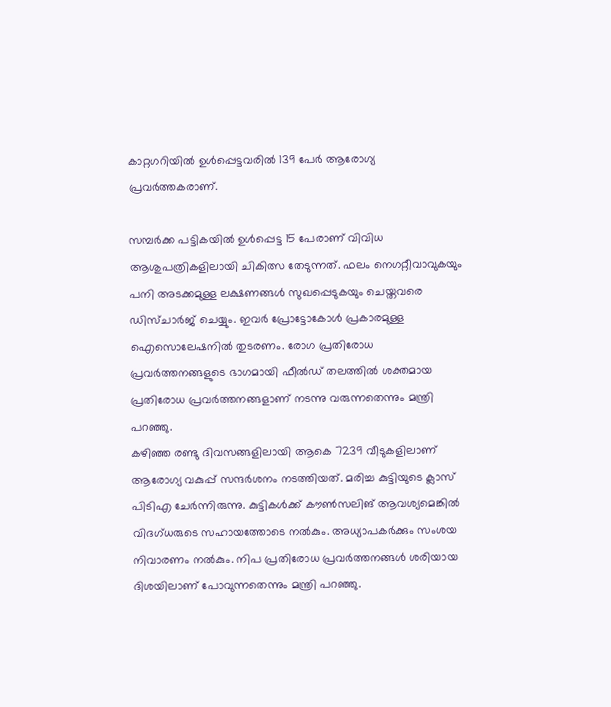കാറ്റഗറിയിൽ ഉൾപ്പെട്ടവരിൽ 139 പേർ ആരോഗ്യ പ്രവർത്തകരാണ്.

സമ്പർക്ക പട്ടികയിൽ ഉൾപ്പെട്ട 15 പേരാണ് വിവിധ ആശുപത്രികളിലായി ചികിത്സ തേടുന്നത്. ഫലം നെഗറ്റീവാവുകയും പനി അടക്കമുള്ള ലക്ഷണങ്ങൾ സുഖപ്പെടുകയും ചെയ്തവരെ ഡിസ്ചാർജ് ചെയ്യും. ഇവർ പ്രോട്ടോകോൾ പ്രകാരമുള്ള ഐസൊലേഷനിൽ തുടരണം. രോഗ പ്രതിരോധ പ്രവർത്തനങ്ങളുടെ ഭാഗമായി ഫീൽഡ് തലത്തിൽ ശക്തമായ പ്രതിരോധ പ്രവർത്തനങ്ങളാണ് നടന്നു വരുന്നതെന്നും മന്ത്രി പറഞ്ഞു.
കഴിഞ്ഞ രണ്ടു ദിവസങ്ങളിലായി ആകെ 7239 വീടുകളിലാണ് ആരോഗ്യ വകുപ്പ് സന്ദർശനം നടത്തിയത്. മരിച്ച കുട്ടിയുടെ ക്ലാസ് പിടിഎ ചേർന്നിരുന്നു. കുട്ടികൾക്ക് കൗൺസലിങ് ആവശ്യമെങ്കിൽ വിദഗ്ധരുടെ സഹായത്തോടെ നൽകും. അധ്യാപകർക്കും സംശയ നിവാരണം നൽകും. നിപ പ്രതിരോധ പ്രവർത്തനങ്ങൾ ശരിയായ ദിശയിലാണ് പോവുന്നതെന്നും മന്ത്രി പറഞ്ഞു.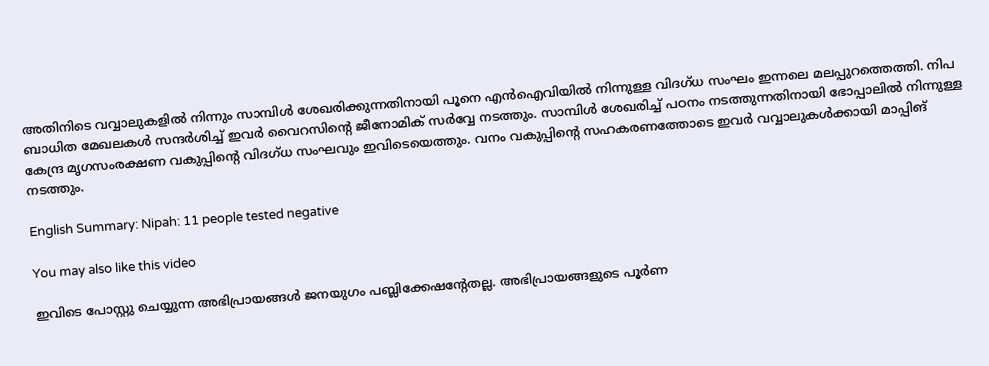അതിനിടെ വവ്വാലുകളിൽ നിന്നും സാമ്പിൾ ശേഖരിക്കുന്നതിനായി പൂനെ എൻഐവിയിൽ നിന്നുള്ള വിദഗ്ധ സംഘം ഇന്നലെ മലപ്പുറത്തെത്തി. നിപ ബാധിത മേഖലകൾ സന്ദർശിച്ച് ഇവർ വൈറസിന്റെ ജീനോമിക് സർവ്വേ നടത്തും. സാമ്പിൾ ശേഖരിച്ച് പഠനം നടത്തുന്നതിനായി ഭോപ്പാലിൽ നിന്നുള്ള കേന്ദ്ര മൃഗസംരക്ഷണ വകുപ്പിന്റെ വിദഗ്ധ സംഘവും ഇവിടെയെത്തും. വനം വകുപ്പിന്റെ സഹകരണത്തോടെ ഇവർ വവ്വാലുകൾക്കായി മാപ്പിങ് നടത്തും.

English Summary: Nipah: 11 people tested negative

You may also like this video

ഇവിടെ പോസ്റ്റു ചെയ്യുന്ന അഭിപ്രായങ്ങള്‍ ജനയുഗം പബ്ലിക്കേഷന്റേതല്ല. അഭിപ്രായങ്ങളുടെ പൂര്‍ണ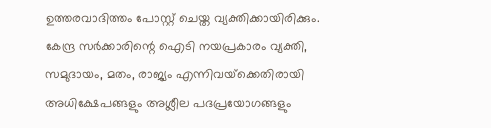ഉത്തരവാദിത്തം പോസ്റ്റ് ചെയ്ത വ്യക്തിക്കായിരിക്കും. കേന്ദ്ര സര്‍ക്കാരിന്റെ ഐടി നയപ്രകാരം വ്യക്തി, സമുദായം, മതം, രാജ്യം എന്നിവയ്‌ക്കെതിരായി അധിക്ഷേപങ്ങളും അശ്ലീല പദപ്രയോഗങ്ങളും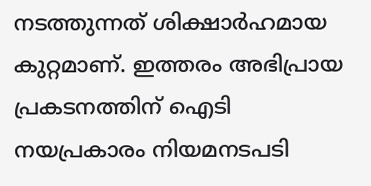നടത്തുന്നത് ശിക്ഷാര്‍ഹമായ കുറ്റമാണ്. ഇത്തരം അഭിപ്രായ പ്രകടനത്തിന് ഐടി നയപ്രകാരം നിയമനടപടി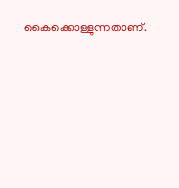കൈക്കൊള്ളുന്നതാണ്.